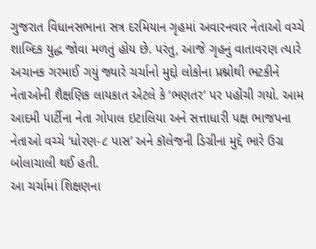ગુજરાત વિધાનસભાના સત્ર દરમિયાન ગૃહમાં અવારનવાર નેતાઓ વચ્ચે શાબ્દિક યુદ્ધ જોવા મળતું હોય છે. પરંતુ, આજે ગૃહનું વાતાવરણ ત્યારે અચાનક ગરમાઈ ગયું જ્યારે ચર્ચાનો મુદ્દો લોકોના પ્રશ્નોથી ભટકીને નેતાઓની શૈક્ષણિક લાયકાત એટલે કે ‘ભણતર’ પર પહોંચી ગયો. આમ આદમી પાર્ટીના નેતા ગોપાલ ઇટાલિયા અને સત્તાધારી પક્ષ ભાજપના નેતાઓ વચ્ચે ‘ધોરણ-૮ પાસ’ અને કૉલેજની ડિગ્રીના મુદ્દે ભારે ઉગ્ર બોલાચાલી થઈ હતી.
આ ચર્ચામાં શિક્ષણના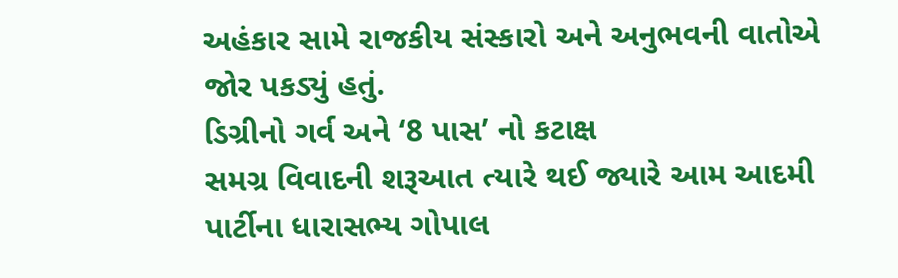અહંકાર સામે રાજકીય સંસ્કારો અને અનુભવની વાતોએ જોર પકડ્યું હતું.
ડિગ્રીનો ગર્વ અને ‘8 પાસ’ નો કટાક્ષ
સમગ્ર વિવાદની શરૂઆત ત્યારે થઈ જ્યારે આમ આદમી પાર્ટીના ધારાસભ્ય ગોપાલ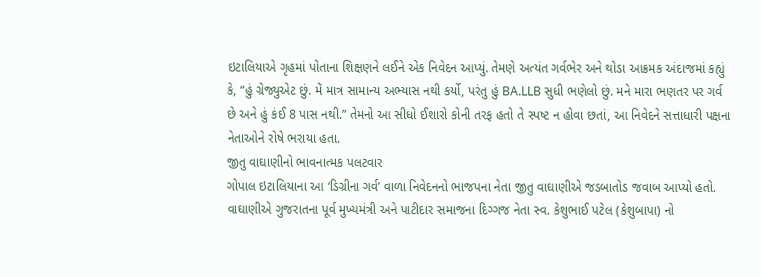ઇટાલિયાએ ગૃહમાં પોતાના શિક્ષણને લઈને એક નિવેદન આપ્યું. તેમણે અત્યંત ગર્વભેર અને થોડા આક્રમક અંદાજમાં કહ્યું કે, “હું ગ્રેજ્યુએટ છું. મેં માત્ર સામાન્ય અભ્યાસ નથી કર્યો, પરંતુ હું BA.LLB સુધી ભણેલો છું. મને મારા ભણતર પર ગર્વ છે અને હું કંઈ 8 પાસ નથી.” તેમનો આ સીધો ઈશારો કોની તરફ હતો તે સ્પષ્ટ ન હોવા છતાં, આ નિવેદને સત્તાધારી પક્ષના નેતાઓને રોષે ભરાયા હતા.
જીતુ વાઘાણીનો ભાવનાત્મક પલટવાર
ગોપાલ ઇટાલિયાના આ ‘ડિગ્રીના ગર્વ’ વાળા નિવેદનનો ભાજપના નેતા જીતુ વાઘાણીએ જડબાતોડ જવાબ આપ્યો હતો. વાઘાણીએ ગુજરાતના પૂર્વ મુખ્યમંત્રી અને પાટીદાર સમાજના દિગ્ગજ નેતા સ્વ. કેશુભાઈ પટેલ (કેશુબાપા) નો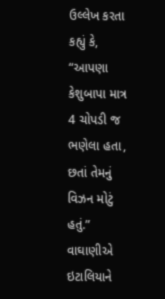ઉલ્લેખ કરતા કહ્યું કે, “આપણા કેશુબાપા માત્ર 4 ચોપડી જ ભણેલા હતા, છતાં તેમનું વિઝન મોટું હતું.” વાઘાણીએ ઇટાલિયાને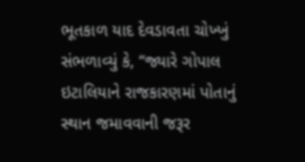ભૂતકાળ યાદ દેવડાવતા ચોખ્ખું સંભળાવ્યું કે, “જ્યારે ગોપાલ ઇટાલિયાને રાજકારણમાં પોતાનું સ્થાન જમાવવાની જરૂર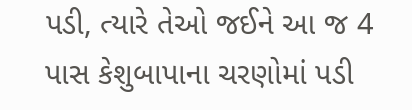પડી, ત્યારે તેઓ જઈને આ જ 4 પાસ કેશુબાપાના ચરણોમાં પડી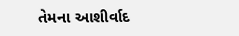તેમના આશીર્વાદ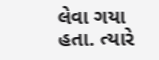લેવા ગયા હતા. ત્યારે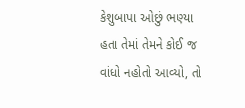કેશુબાપા ઓછું ભણ્યા હતા તેમાં તેમને કોઈ જ વાંધો નહોતો આવ્યો, તો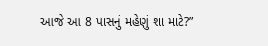આજે આ 8 પાસનું મહેણું શા માટે?”